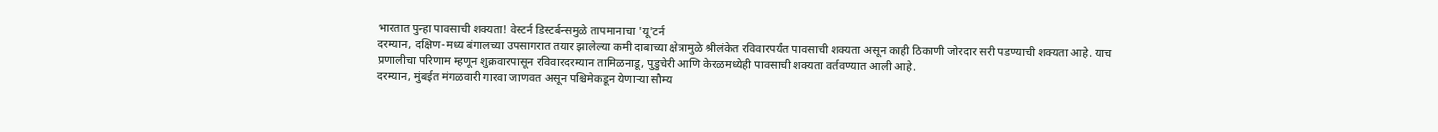भारतात पुन्हा पावसाची शक्यता! वेस्टर्न डिस्टर्बन्समुळे तापमानाचा 'यू'टर्न
दरम्यान, दक्षिण-मध्य बंगालच्या उपसागरात तयार झालेल्या कमी दाबाच्या क्षेत्रामुळे श्रीलंकेत रविवारपर्यंत पावसाची शक्यता असून काही ठिकाणी जोरदार सरी पडण्याची शक्यता आहे. याच प्रणालीचा परिणाम म्हणून शुक्रवारपासून रविवारदरम्यान तामिळनाडू, पुडुचेरी आणि केरळमध्येही पावसाची शक्यता वर्तवण्यात आली आहे.
दरम्यान, मुंबईत मंगळवारी गारवा जाणवत असून पश्चिमेकडून येणाऱ्या सौम्य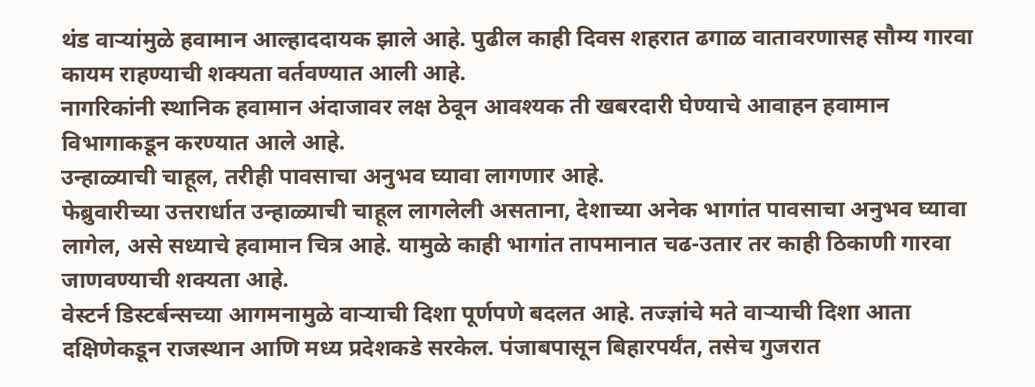थंड वाऱ्यांमुळे हवामान आल्हाददायक झाले आहे. पुढील काही दिवस शहरात ढगाळ वातावरणासह सौम्य गारवा कायम राहण्याची शक्यता वर्तवण्यात आली आहे.
नागरिकांनी स्थानिक हवामान अंदाजावर लक्ष ठेवून आवश्यक ती खबरदारी घेण्याचे आवाहन हवामान विभागाकडून करण्यात आले आहे.
उन्हाळ्याची चाहूल, तरीही पावसाचा अनुभव घ्यावा लागणार आहे.
फेब्रुवारीच्या उत्तरार्धात उन्हाळ्याची चाहूल लागलेली असताना, देशाच्या अनेक भागांत पावसाचा अनुभव घ्यावा लागेल, असे सध्याचे हवामान चित्र आहे. यामुळे काही भागांत तापमानात चढ-उतार तर काही ठिकाणी गारवा जाणवण्याची शक्यता आहे.
वेस्टर्न डिस्टर्बन्सच्या आगमनामुळे वाऱ्याची दिशा पूर्णपणे बदलत आहे. तज्ज्ञांचे मते वाऱ्याची दिशा आता दक्षिणेकडून राजस्थान आणि मध्य प्रदेशकडे सरकेल. पंजाबपासून बिहारपर्यंत, तसेच गुजरात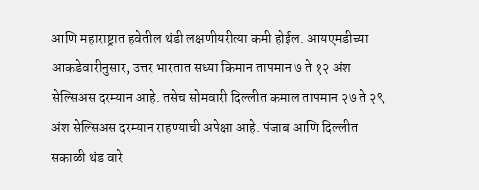आणि महाराष्ट्रात हवेतील थंडी लक्षणीयरीत्या कमी होईल. आयएमडीच्या आकडेवारीनुसार, उत्तर भारतात सध्या किमान तापमान ७ ते १२ अंश सेल्सिअस दरम्यान आहे. तसेच सोमवारी दिल्लीत कमाल तापमान २७ ते २९ अंश सेल्सिअस दरम्यान राहण्याची अपेक्षा आहे. पंजाब आणि दिल्लीत सकाळी थंड वारे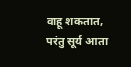वाहू शकतात, परंतु सूर्य आता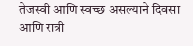तेजस्वी आणि स्वच्छ असल्याने दिवसा आणि रात्री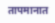तापमानात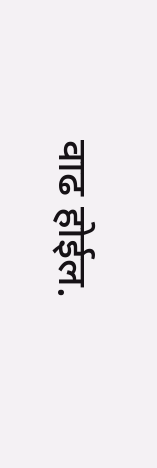वाढ होईल.